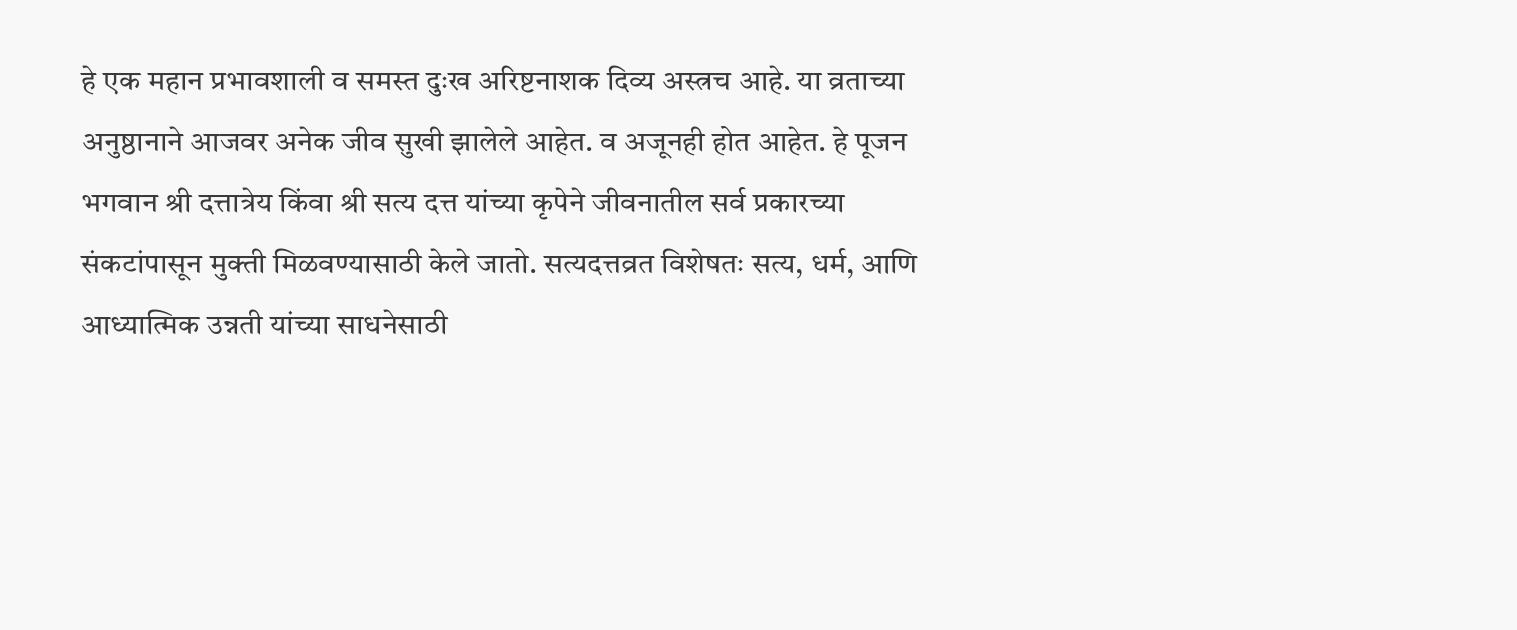हे एक महान प्रभावशाली व समस्त दुःख अरिष्टनाशक दिव्य अस्त्रच आहे. या व्रताच्या अनुष्ठानाने आजवर अनेक जीव सुखी झालेले आहेत. व अजूनही होत आहेत. हे पूजन भगवान श्री दत्तात्रेय किंवा श्री सत्य दत्त यांच्या कृपेने जीवनातील सर्व प्रकारच्या संकटांपासून मुक्ती मिळवण्यासाठी केले जातो. सत्यदत्तव्रत विशेषतः सत्य, धर्म, आणि आध्यात्मिक उन्नती यांच्या साधनेसाठी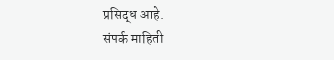प्रसिद्ध आहे.
संपर्क माहिती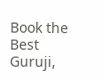Book the Best Guruji,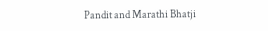Pandit and Marathi Bhatji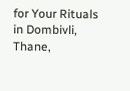for Your Rituals in Dombivli, Thane,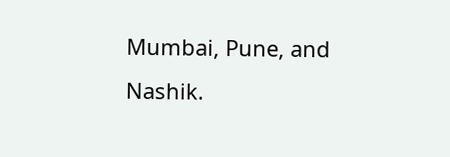Mumbai, Pune, and Nashik.